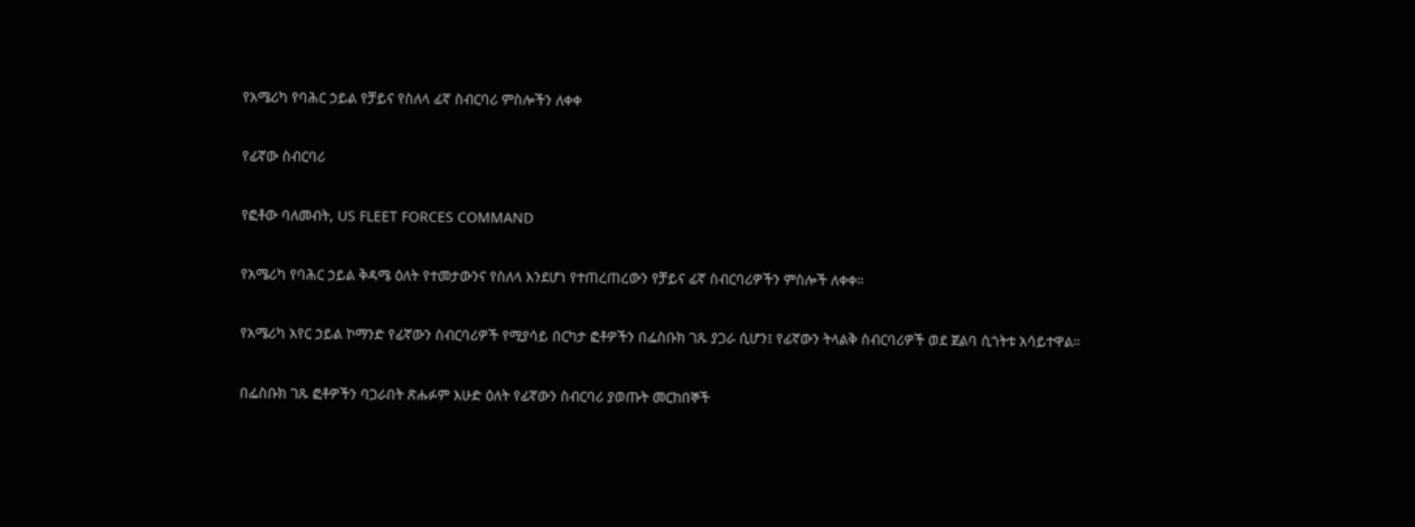የአሜሪካ የባሕር ኃይል የቻይና የስለላ ፊኛ ስብርባሪ ምስሎችን ለቀቀ

የፊኛው ስብርባሪ

የፎቶው ባለመብት, US FLEET FORCES COMMAND

የአሜሪካ የባሕር ኃይል ቅዳሜ ዕለት የተመታውንና የስለላ እንደሆነ የተጠረጠረውን የቻይና ፊኛ ስብርባሪዎችን ምስሎች ለቀቀ።

የአሜሪካ አየር ኃይል ኮማንድ የፊኛውን ስብርባሪዎች የሚያሳይ በርካታ ፎቶዎችን በፌስቡክ ገጹ ያጋራ ሲሆን፤ የፊኛውን ትላልቅ ስብርባሪዎች ወደ ጀልባ ሲጎትቱ አሳይተዋል።

በፌስቡክ ገጹ ፎቶዎችን ባጋራበት ጽሑፉም እሁድ ዕለት የፊኛውን ስብርባሪ ያወጡት መርከበኞች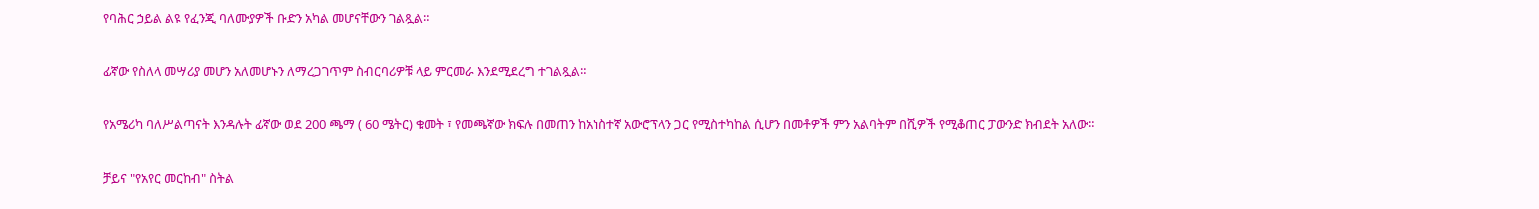የባሕር ኃይል ልዩ የፈንጂ ባለሙያዎች ቡድን አካል መሆናቸውን ገልጿል።

ፊኛው የስለላ መሣሪያ መሆን አለመሆኑን ለማረጋገጥም ስብርባሪዎቹ ላይ ምርመራ እንደሚደረግ ተገልጿል።

የአሜሪካ ባለሥልጣናት እንዳሉት ፊኛው ወደ 200 ጫማ ( 60 ሜትር) ቁመት ፣ የመጫኛው ክፍሉ በመጠን ከአነስተኛ አውሮፕላን ጋር የሚስተካከል ሲሆን በመቶዎች ምን አልባትም በሺዎች የሚቆጠር ፓውንድ ክብደት አለው።

ቻይና "የአየር መርከብ" ስትል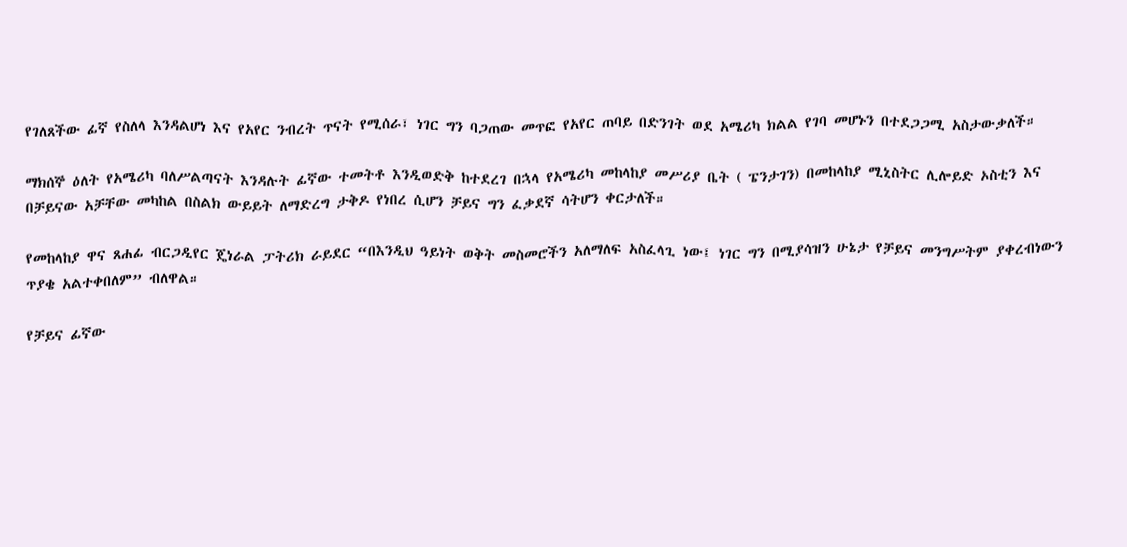የገለጸችው ፊኛ የስለላ እንዳልሆነ እና የአየር ንብረት ጥናት የሚሰራ፣ ነገር ግን ባጋጠው መጥፎ የአየር ጠባይ በድንገት ወደ አሜሪካ ክልል የገባ መሆኑን በተደጋጋሚ አስታውቃለች።

ማክሰኞ ዕለት የአሜሪካ ባለሥልጣናት እንዳሉት ፊኛው ተመትቶ እንዲወድቅ ከተደረገ በኋላ የአሜሪካ መከላከያ መሥሪያ ቤት ( ፔንታገን) በመከላከያ ሚኒስትር ሊሎይድ ኦስቲን እና በቻይናው አቻቸው መካከል በስልክ ውይይት ለማድረግ ታቅዶ የነበረ ሲሆን ቻይና ግን ፈቃደኛ ሳትሆን ቀርታለች።

የመከላከያ ዋና ጸሐፊ ብርጋዲየር ጄነራል ፓትሪክ ራይደር “በእንዲህ ዓይነት ወቅት መስመሮችን አለማለፍ አስፈላጊ ነው፤ ነገር ግን በሚያሳዝን ሁኔታ የቻይና መንግሥትም ያቀረብነውን ጥያቄ አልተቀበለም” ብለዋል።

የቻይና ፊኛው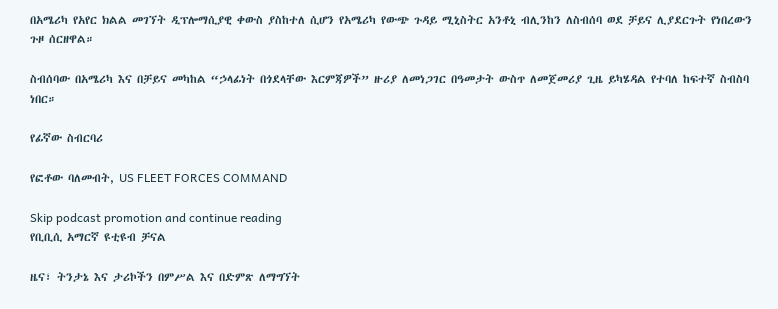በአሜሪካ የአየር ክልል መገኘት ዲፕሎማሲያዊ ቀውስ ያስከተለ ሲሆን የአሜሪካ የውጭ ጉዳይ ሚኒስትር አንቶኒ ብሊንከን ለስብሰባ ወደ ቻይና ሊያደርጉት የነበረውን ጉዞ ሰርዘዋል።

ስብሰባው በአሜሪካ እና በቻይና መካከል “ኃላፊነት በጎደላቸው እርምጃዎች” ዙሪያ ለመነጋገር በዓመታት ውስጥ ለመጀመሪያ ጊዜ ይካሄዳል የተባለ ከፍተኛ ስብስባ ነበር።

የፊኛው ስብርባሪ

የፎቶው ባለመብት, US FLEET FORCES COMMAND

Skip podcast promotion and continue reading
የቢቢሲ አማርኛ ዩቲዩብ ቻናል

ዜና፣ ትንታኔ እና ታሪኮችን በምሥል እና በድምጽ ለማግኘት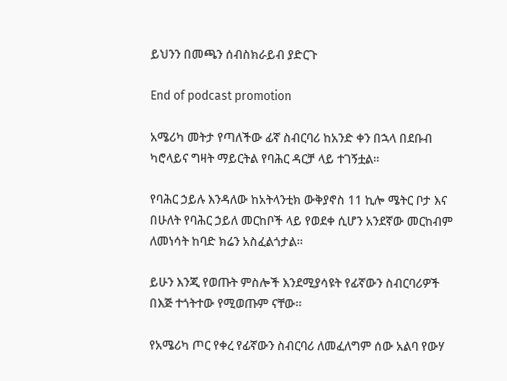ይህንን በመጫን ሰብስክራይብ ያድርጉ

End of podcast promotion

አሜሪካ መትታ የጣለችው ፊኛ ስብርባሪ ከአንድ ቀን በኋላ በደቡብ ካሮላይና ግዛት ማይርትል የባሕር ዳርቻ ላይ ተገኝቷል።

የባሕር ኃይሉ እንዳለው ከአትላንቲክ ውቅያኖስ 11 ኪሎ ሜትር ቦታ እና በሁለት የባሕር ኃይለ መርከቦች ላይ የወደቀ ሲሆን አንደኛው መርከብም ለመነሳት ከባድ ክሬን አስፈልጎታል።

ይሁን እንጂ የወጡት ምስሎች እንደሚያሳዩት የፊኛውን ስብርባሪዎች በእጅ ተጎትተው የሚወጡም ናቸው።

የአሜሪካ ጦር የቀረ የፊኛውን ስብርባሪ ለመፈለግም ሰው አልባ የውሃ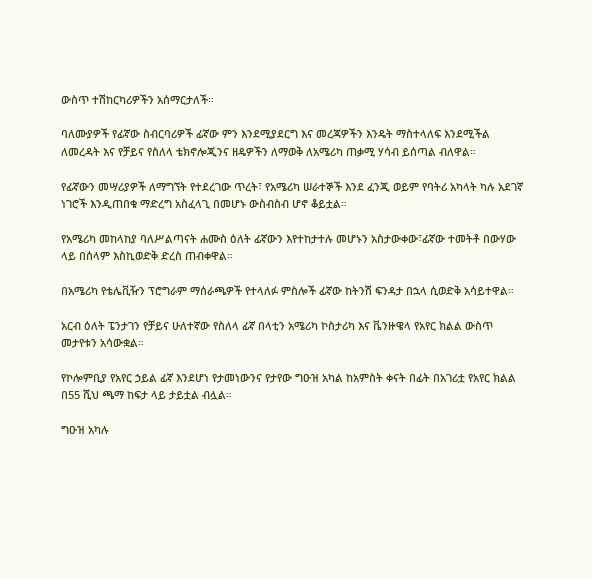ውስጥ ተሽከርካሪዎችን አሰማርታለች።

ባለሙያዎች የፊኛው ስብርባሪዎች ፊኛው ምን እንደሚያደርግ እና መረጃዎችን እንዴት ማስተላለፍ እንደሚችል ለመረዳት እና የቻይና የስለላ ቴክኖሎጂንና ዘዴዎችን ለማወቅ ለአሜሪካ ጠቃሚ ሃሳብ ይሰጣል ብለዋል።

የፊኛውን መሣሪያዎች ለማግኘት የተደረገው ጥረት፣ የአሜሪካ ሠራተኞች እንደ ፈንጂ ወይም የባትሪ አካላት ካሉ አደገኛ ነገሮች እንዲጠበቁ ማድረግ አስፈላጊ በመሆኑ ውስብስብ ሆኖ ቆይቷል።

የአሜሪካ መከላከያ ባለሥልጣናት ሐሙስ ዕለት ፊኛውን እየተከታተሉ መሆኑን አስታውቀው፣ፊኛው ተመትቶ በውሃው ላይ በሰላም እስኪወድቅ ድረስ ጠብቀዋል።

በአሜሪካ የቴሌቪዥን ፕሮግራም ማሰራጫዎች የተላለፉ ምስሎች ፊኛው ከትንሽ ፍንዳታ በኋላ ሲወድቅ አሳይተዋል።

አርብ ዕለት ፔንታገን የቻይና ሁለተኛው የስለላ ፊኛ በላቲን አሜሪካ ኮስታሪካ እና ቬንዙዌላ የአየር ክልል ውስጥ መታየቱን አሳውቋል።

የኮሎምቢያ የአየር ኃይል ፊኛ እንደሆነ የታመነውንና የታየው ግዑዝ አካል ከአምስት ቀናት በፊት በአገሪቷ የአየር ክልል በ55 ሺህ ጫማ ከፍታ ላይ ታይቷል ብሏል።

ግዑዝ አካሉ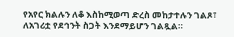የአየር ክልሉን ለቆ እስከሚወጣ ድረስ መከታተሉን ገልጾ፣ ለአገሪቷ የደኅንት ስጋት እንደማይሆን ገልጿል።